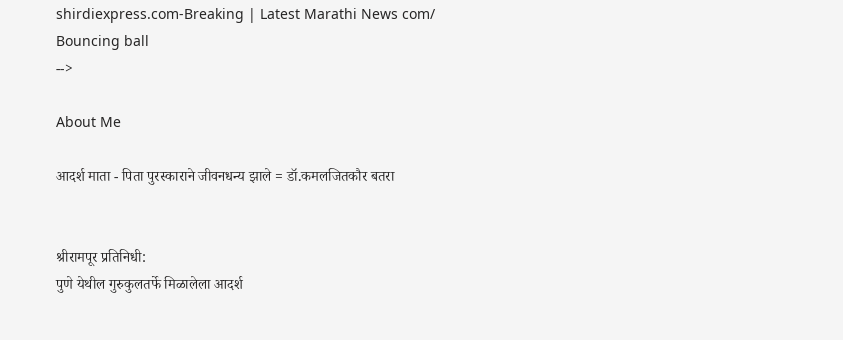shirdiexpress.com-Breaking | Latest Marathi News com/
Bouncing ball
-->

About Me

आदर्श माता - पिता पुरस्काराने जीवनधन्य झाले = डॉ.कमलजितकौर बतरा


श्रीरामपूर प्रतिनिधी:
पुणे येथील गुरुकुलतर्फे मिळालेला आदर्श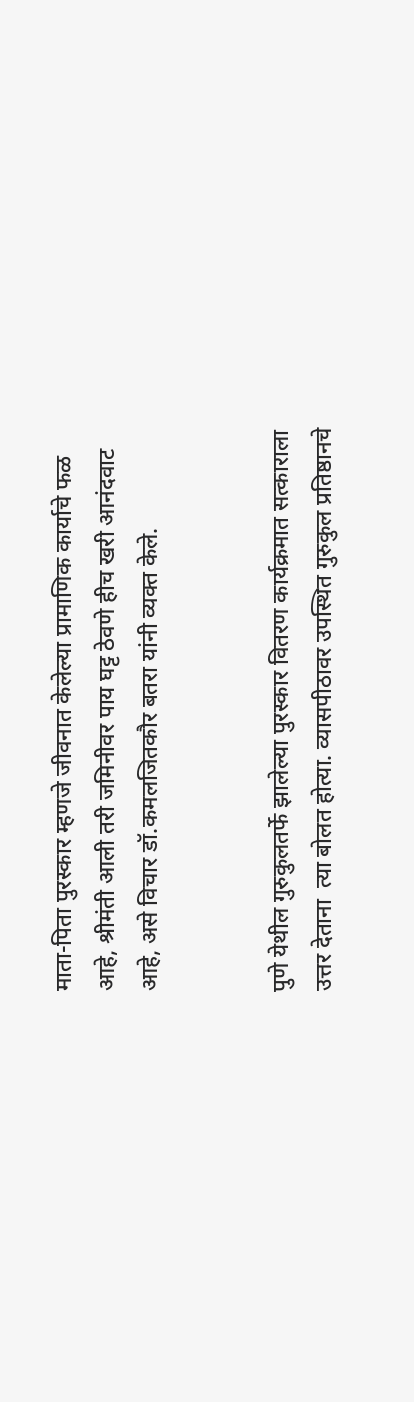माता-पिता पुरस्कार म्हणजे जीवनात केलेल्या प्रामाणिक कार्याचे फळ आहे, श्रीमंती आली तरी जमिनीवर पाय घट्ट ठेवणे हीच खरी आनंदवाट आहे, असे विचार डॉ.कमलजितकौर बतरा यांनी व्यक्त केले.


पुणे येथील गुरुकुलतर्फे झालेल्या पुरस्कार वितरण कार्यक्रमात सत्काराला उत्तर देताना  त्या बोलत होत्या. व्यासपीठावर उपस्थित गुरुकुल प्रतिष्ठानचे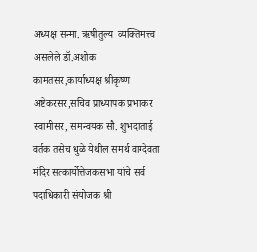अध्यक्ष सन्मा. ऋषीतुल्य  व्यक्तिमत्त्व असलेले डॉ.अशोक कामतसर,कार्याध्यक्ष श्रीकृष्ण अष्टेकरसर,सचिव प्राध्यापक प्रभाकर स्वामीसर, समन्वयक सौ. शुभदाताई वर्तक तसेच धुळे येथील समर्थ वाग्देवता मंदिर सत्कार्योत्तेजकसभा यांचे सर्व पदाधिकारी संयोजक श्री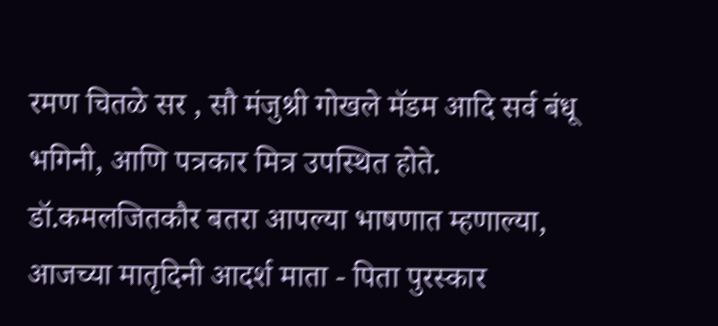रमण चितळे सर , सौ मंजुश्री गोखले मॅडम आदि सर्व बंधू भगिनी, आणि पत्रकार मित्र उपस्थित होते.
डॉ.कमलजितकौर बतरा आपल्या भाषणात म्हणाल्या, आजच्या मातृदिनी आदर्श माता - पिता पुरस्कार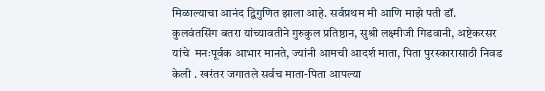मिळाल्याचा आनंद द्विगुणित झाला आहे. सर्वप्रथम मी आणि माझे पती डॉ. कुलवंतसिंग बतरा यांच्यावतीने गुरुकुल प्रतिष्ठान, सुश्री लक्ष्मीजी गिडवानी, अष्टेकरसर यांचे  मनःपूर्वक आभार मानते, ज्यांनी आमची आदर्श माता, पिता पुरस्कारासाठी निवड केली . खरंतर जगातले सर्वच माता-पिता आपल्या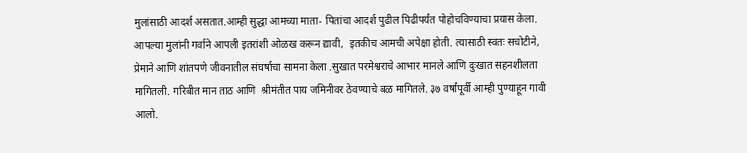मुलांसाठी आदर्श असतात.आम्ही सुद्धा आमच्या माता- पितांचा आदर्श पुढील पिढीपर्यंत पोहोचविण्याचा प्रयास केला. आपल्या मुलांनी गर्वाने आपली इतरांशी ओळख करून द्यावी,  इतकीच आमची अपेक्षा होती. त्यासाठी स्वतः सचोटीने, प्रेमाने आणि शांतपणे जीवनातील संघर्षाचा सामना केला .सुखात परमेश्वराचे आभार मानले आणि दुःखात सहनशीलता मागितली. गरिबीत मान ताठ आणि  श्रीमंतीत पाय जमिनीवर ठेवण्याचे बळ मागितले. ३७ वर्षांपूर्वी आम्ही पुण्याहून गावी आलो.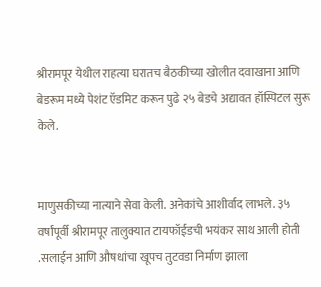श्रीरामपूर येथील राहत्या घरातच बैठकीच्या खोलीत दवाखाना आणि बेडरूम मध्ये पेशंट ऍडमिट करून पुढे २५ बेडचे अद्यावत हॉस्पिटल सुरू केले.


माणुसकीच्या नात्याने सेवा केली. अनेकांचे आशीर्वाद लाभले. ३५ वर्षांपूर्वी श्रीरामपूर तालुक्यात टायफॉईडची भयंकर साथ आली होती .सलाईन आणि औषधांचा खूपच तुटवडा निर्माण झाला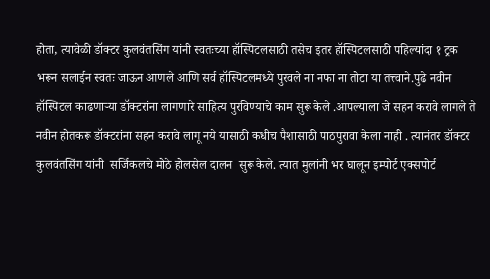होता, त्यावेळी डॉक्टर कुलवंतसिंग यांनी स्वतःच्या हॉस्पिटलसाठी तसेच इतर हॉस्पिटलसाठी पहिल्यांदा १ ट्रक भरून सलाईन स्वतः जाऊन आणले आणि सर्व हॉस्पिटलमध्ये पुरवले ना नफा ना तोटा या तत्त्वाने.पुढे नवीन हॉस्पिटल काढणाऱ्या डॉक्टरांना लागणारे साहित्य पुरविण्याचे काम सुरू केले .आपल्याला जे सहन करावे लागले ते नवीन होतकरू डॉक्टरांना सहन करावे लागू नये यासाठी कधीच पैशासाठी पाठपुरावा केला नाही . त्यानंतर डॉक्टर कुलवंतसिंग यांनी  सर्जिकलचे मोठे होलसेल दालन  सुरू केले. त्यात मुलांनी भर घालून इम्पोर्ट एक्सपोर्ट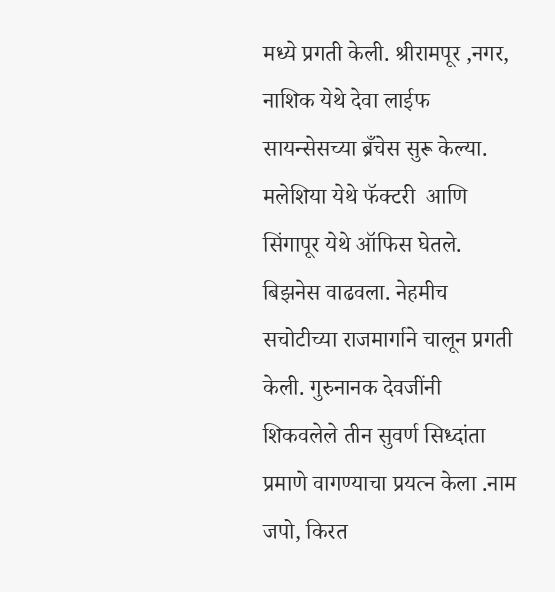मध्ये प्रगती केली. श्रीरामपूर ,नगर, नाशिक येथे देवा लाईफ सायन्सेसच्या ब्रँचेस सुरू केल्या. मलेशिया येथे फॅक्टरी  आणि सिंगापूर येथे ऑफिस घेतले. बिझनेस वाढवला. नेहमीच सचोटीच्या राजमार्गाने चालून प्रगती केली. गुरुनानक देवजींनी शिकवलेले तीन सुवर्ण सिध्दांता  प्रमाणे वागण्याचा प्रयत्न केला .नाम जपो, किरत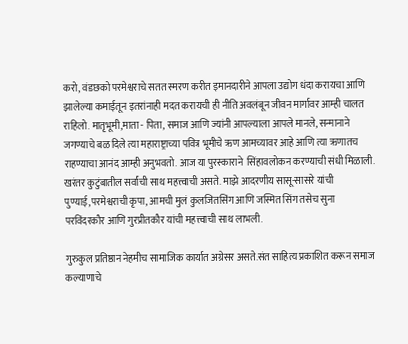करो, वंडछको परमेश्वराचे सतत स्मरण करीत इमानदारीने आपला उद्योग धंदा करायचा आणि झालेल्या कमाईतून इतरांनाही मदत करायची ही नीति अवलंबून जीवन मार्गावर आम्ही चालत राहिलो. मातृभूमी,माता - पिता, समाज आणि ज्यांनी आपल्याला आपले मानले, सन्मानाने जगण्याचे बळ दिले त्या महाराष्ट्राच्या पवित्र भूमीचे ऋण आमच्यावर आहे आणि त्या ऋणातच राहण्याचा आनंद आम्ही अनुभवतो. आज या पुरस्काराने  सिंहावलोकन करण्याची संधी मिळाली. खरंतर कुटुंबातील सर्वांची साथ महत्त्वाची असते. माझे आदरणीय सासू-सासरे यांची पुण्याई,परमेश्वराची कृपा, आमची मुलं कुलजितसिंग आणि जस्मित सिंग तसेच सुना परविंदरकौर आणि गुरप्रीतकौर यांची महत्त्वाची साथ लाभली.

गुरुकुल प्रतिष्ठान नेहमीच सामाजिक कार्यात अग्रेसर असते.संत साहित्य प्रकाशित करून समाज कल्याणाचे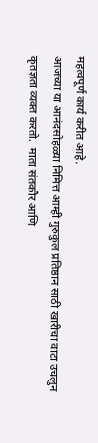महत्वपूर्ण कार्य करीत आहे.
आजच्या या आनंदसोहळ्या निमित्त आम्ही गुरुकुल प्रतिष्ठान साठी खारीचा वाटा उचलुन  कृतज्ञता व्यक्त करतो.  माता संतकौर आणि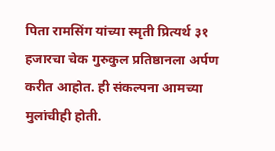पिता रामसिंग यांच्या स्मृती प्रित्यर्थ ३१ हजारचा चेक गुरुकुल प्रतिष्ठानला अर्पण करीत आहोत. ही संकल्पना आमच्या मुलांचीही होती.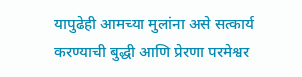यापुढेही आमच्या मुलांना असे सत्कार्य करण्याची बुद्धी आणि प्रेरणा परमेश्वर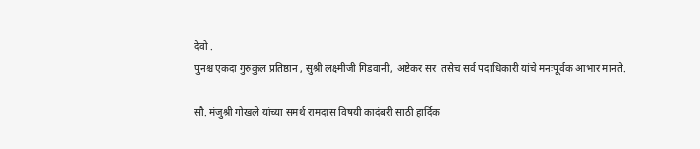देवो .
पुनश्च एकदा गुरुकुल प्रतिष्ठान , सुश्री लक्ष्मीजी गिडवानी, अष्टेकर सर  तसेच सर्व पदाधिकारी यांचे मनःपूर्वक आभार मानते.

सौ. मंजुश्री गोखले यांच्या समर्थ रामदास विषयी कादंबरी साठी हार्दिक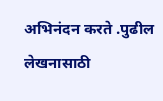अभिनंदन करते .पुढील लेखनासाठी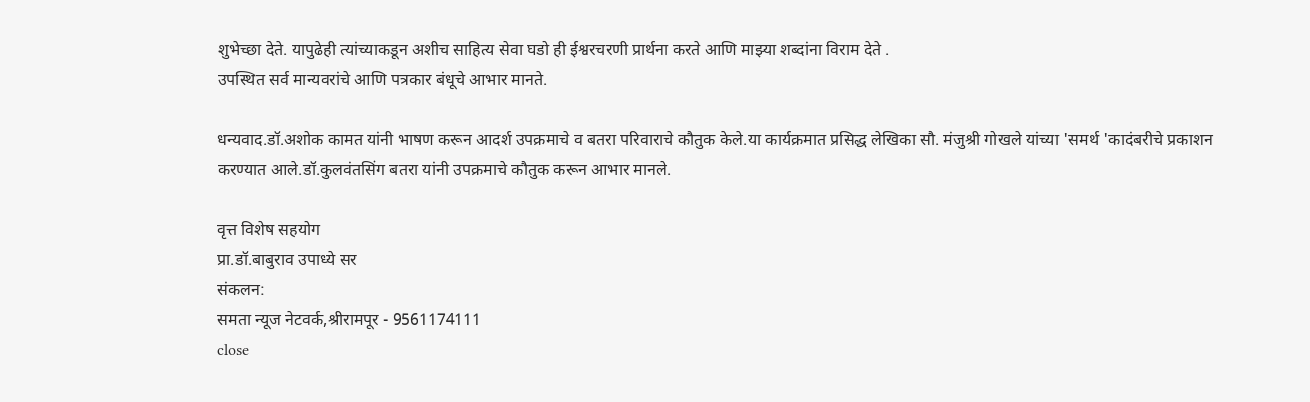शुभेच्छा देते. यापुढेही त्यांच्याकडून अशीच साहित्य सेवा घडो ही ईश्वरचरणी प्रार्थना करते आणि माझ्या शब्दांना विराम देते .
उपस्थित सर्व मान्यवरांचे आणि पत्रकार बंधूचे आभार मानते.

धन्यवाद.डॉ.अशोक कामत यांनी भाषण करून आदर्श उपक्रमाचे व बतरा परिवाराचे कौतुक केले.या कार्यक्रमात प्रसिद्ध लेखिका सौ. मंजुश्री गोखले यांच्या 'समर्थ 'कादंबरीचे प्रकाशन करण्यात आले.डॉ.कुलवंतसिंग बतरा यांनी उपक्रमाचे कौतुक करून आभार मानले.

वृत्त विशेष सहयोग
प्रा.डॉ.बाबुराव उपाध्ये सर
संकलन:
समता न्यूज नेटवर्क,श्रीरामपूर - 9561174111
close